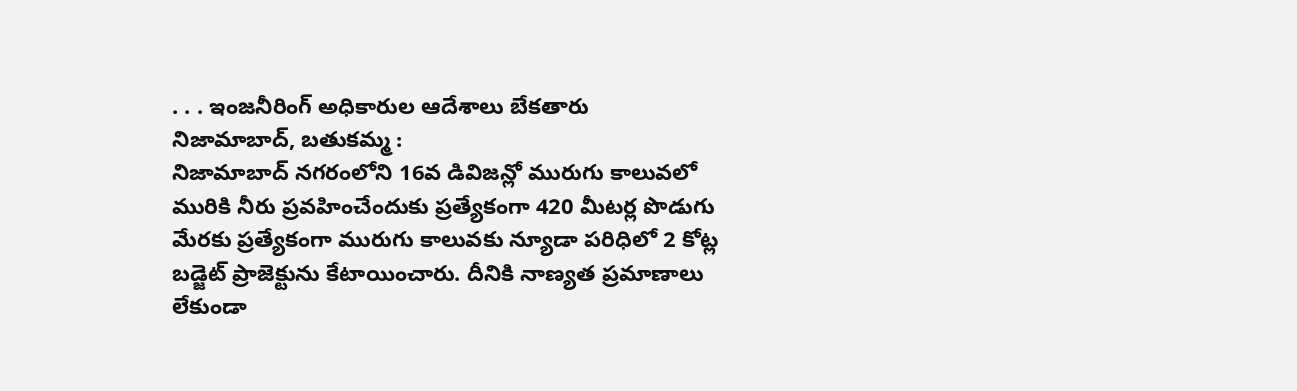. . . ఇంజనీరింగ్ అధికారుల ఆదేశాలు బేకతారు
నిజామాబాద్, బతుకమ్మ :
నిజామాబాద్ నగరంలోని 16వ డివిజన్లో మురుగు కాలువలో మురికి నీరు ప్రవహించేందుకు ప్రత్యేకంగా 420 మీటర్ల పొడుగు మేరకు ప్రత్యేకంగా మురుగు కాలువకు న్యూడా పరిధిలో 2 కోట్ల బడ్జెట్ ప్రాజెక్టును కేటాయించారు. దీనికి నాణ్యత ప్రమాణాలు లేకుండా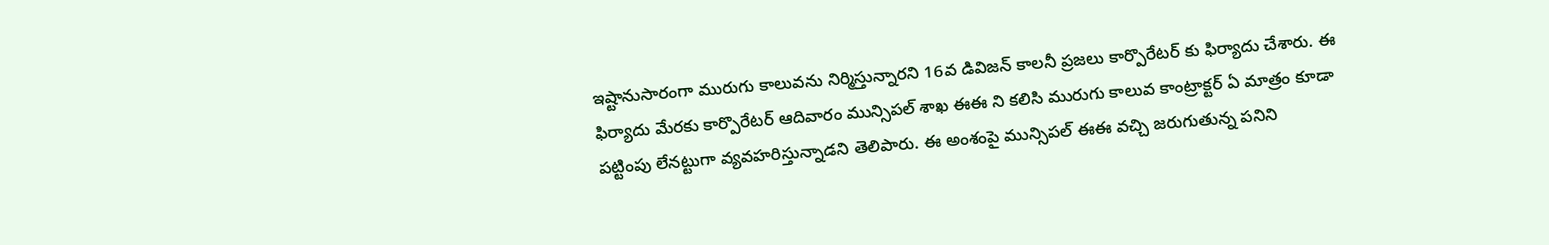ఇష్టానుసారంగా మురుగు కాలువను నిర్మిస్తున్నారని 16వ డివిజన్ కాలనీ ప్రజలు కార్పొరేటర్ కు ఫిర్యాదు చేశారు. ఈ ఫిర్యాదు మేరకు కార్పొరేటర్ ఆదివారం మున్సిపల్ శాఖ ఈఈ ని కలిసి మురుగు కాలువ కాంట్రాక్టర్ ఏ మాత్రం కూడా పట్టింపు లేనట్టుగా వ్యవహరిస్తున్నాడని తెలిపారు. ఈ అంశంపై మున్సిపల్ ఈఈ వచ్చి జరుగుతున్న పనిని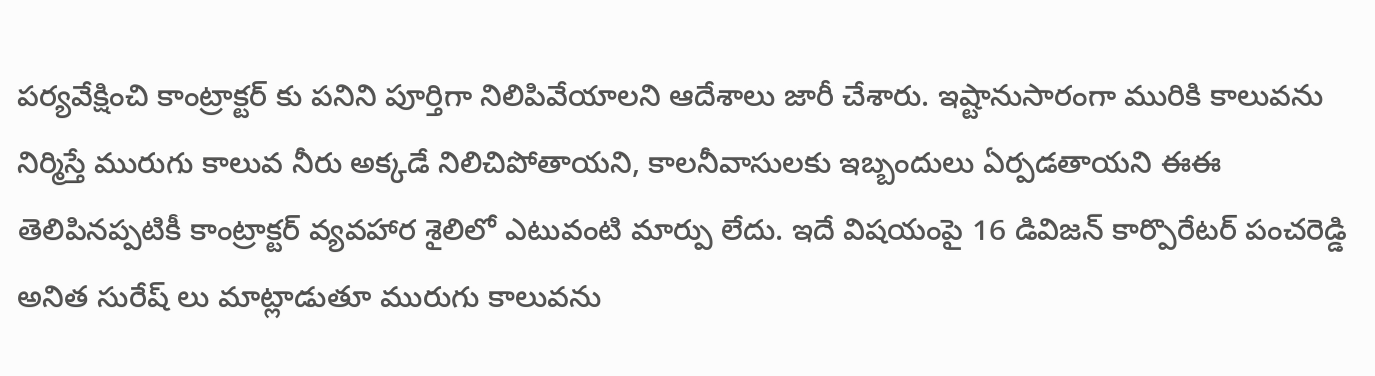పర్యవేక్షించి కాంట్రాక్టర్ కు పనిని పూర్తిగా నిలిపివేయాలని ఆదేశాలు జారీ చేశారు. ఇష్టానుసారంగా మురికి కాలువను నిర్మిస్తే మురుగు కాలువ నీరు అక్కడే నిలిచిపోతాయని, కాలనీవాసులకు ఇబ్బందులు ఏర్పడతాయని ఈఈ తెలిపినప్పటికీ కాంట్రాక్టర్ వ్యవహార శైలిలో ఎటువంటి మార్పు లేదు. ఇదే విషయంపై 16 డివిజన్ కార్పొరేటర్ పంచరెడ్డి అనిత సురేష్ లు మాట్లాడుతూ మురుగు కాలువను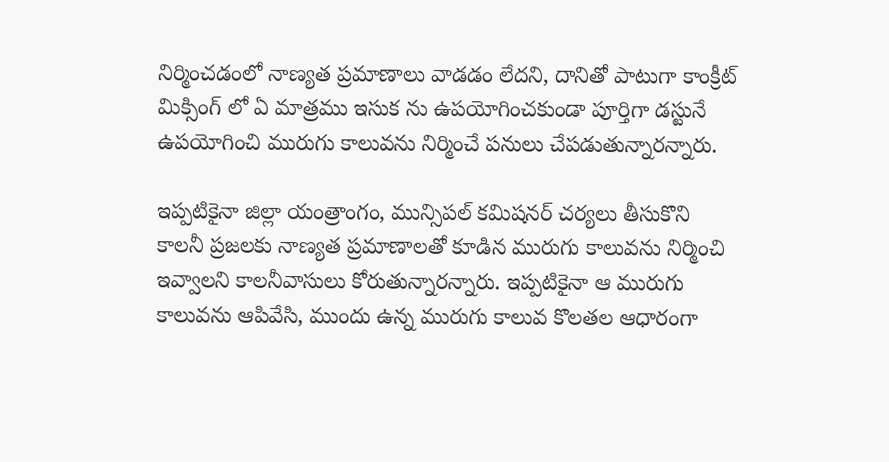నిర్మించడంలో నాణ్యత ప్రమాణాలు వాడడం లేదని, దానితో పాటుగా కాంక్రీట్ మిక్సింగ్ లో ఏ మాత్రము ఇసుక ను ఉపయోగించకుండా పూర్తిగా డస్టునే ఉపయోగించి మురుగు కాలువను నిర్మించే పనులు చేపడుతున్నారన్నారు.

ఇప్పటికైనా జిల్లా యంత్రాంగం, మున్సిపల్ కమిషనర్ చర్యలు తీసుకొని కాలనీ ప్రజలకు నాణ్యత ప్రమాణాలతో కూడిన మురుగు కాలువను నిర్మించి ఇవ్వాలని కాలనీవాసులు కోరుతున్నారన్నారు. ఇప్పటికైనా ఆ మురుగు కాలువను ఆపివేసి, ముందు ఉన్న మురుగు కాలువ కొలతల ఆధారంగా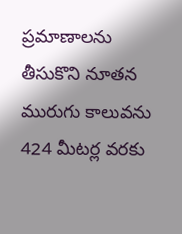ప్రమాణాలను తీసుకొని నూతన మురుగు కాలువను 424 మీటర్ల వరకు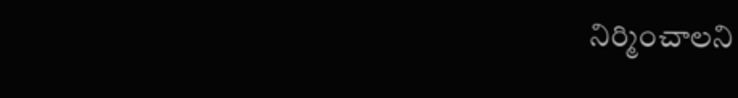నిర్మించాలని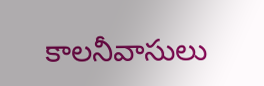కాలనీవాసులు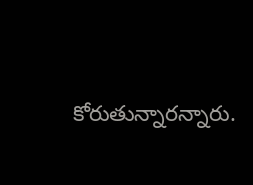కోరుతున్నారన్నారు.